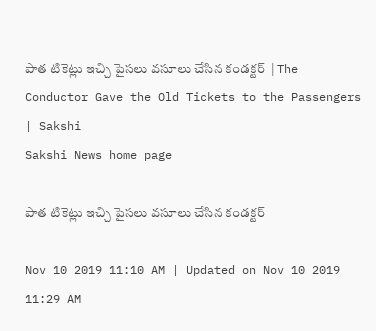పాత టికెట్లు ఇచ్చి పైసలు వసూలు చేసిన కండక్టర్‌  | The Conductor Gave the Old Tickets to the Passengers | Sakshi
Sakshi News home page

పాత టికెట్లు ఇచ్చి పైసలు వసూలు చేసిన కండక్టర్‌

Nov 10 2019 11:10 AM | Updated on Nov 10 2019 11:29 AM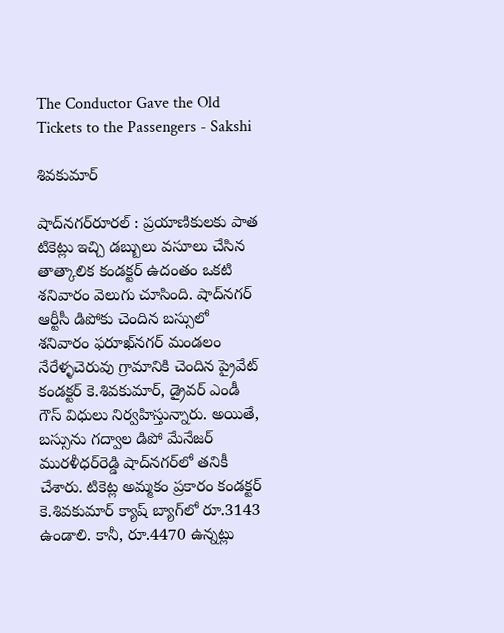The Conductor Gave the Old Tickets to the Passengers - Sakshi

శివకుమార్‌

షాద్‌నగర్‌రూరల్‌ : ప్రయాణికులకు పాత టికెట్లు ఇచ్చి డబ్బులు వసూలు చేసిన తాత్కాలిక కండక్టర్‌ ఉదంతం ఒకటి శనివారం వెలుగు చూసింది. షాద్‌నగర్‌ ఆర్టీసీ డిపోకు చెందిన బస్సులో శనివారం ఫరూఖ్‌నగర్‌ మండలం నేరేళ్ళచెరువు గ్రామానికి చెందిన ప్రైవేట్‌ కండక్టర్‌ కె.శివకుమార్, డ్రైవర్‌ ఎండీ గౌస్‌ విధులు నిర్వహిస్తున్నారు. అయితే, బస్సును గద్వాల డిపో మేనేజర్‌ మురళీధర్‌రెడ్డి షాద్‌నగర్‌లో తనికీ చేశారు. టికెట్ల అమ్మకం ప్రకారం కండక్టర్‌ కె.శివకుమార్‌ క్యాష్‌ బ్యాగ్‌లో రూ.3143 ఉండాలి. కానీ, రూ.4470 ఉన్నట్లు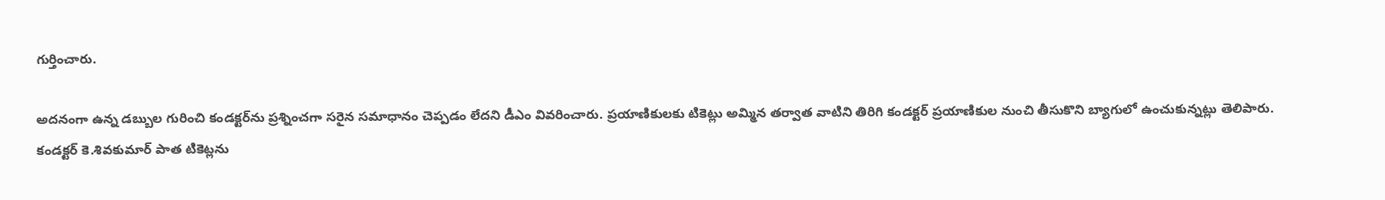గుర్తించారు.

అదనంగా ఉన్న డబ్బుల గురించి కండక్టర్‌ను ప్రశ్నించగా సరైన సమాధానం చెప్పడం లేదని డీఎం వివరించారు. ప్రయాణికులకు టికెట్లు అమ్మిన తర్వాత వాటిని తిరిగి కండక్టర్‌ ప్రయాణికుల నుంచి తీసుకొని బ్యాగులో ఉంచుకున్నట్లు తెలిపారు. కండక్టర్‌ కె.శివకుమార్‌ పాత టికెట్లను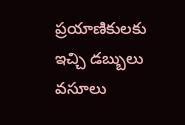ప్రయాణికులకు ఇచ్చి డబ్బులు వసూలు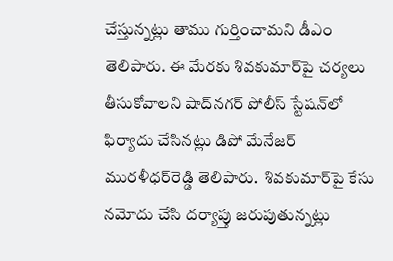చేస్తున్నట్లు తాము గుర్తించామని డీఎం తెలిపారు. ఈ మేరకు శివకుమార్‌పై చర్యలు తీసుకోవాలని షాద్‌నగర్‌ పోలీస్‌ స్టేషన్‌లో ఫిర్యాదు చేసినట్లు డిపో మేనేజర్‌ మురళీధర్‌రెడ్డి తెలిపారు.  శివకుమార్‌పై కేసు నమోదు చేసి దర్యాప్తు జరుపుతున్నట్లు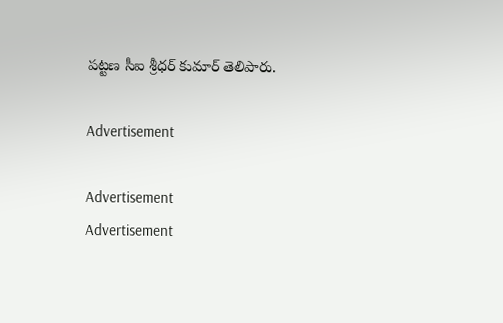పట్టణ సీఐ శ్రీధర్‌ కుమార్‌ తెలిపారు.

Advertisement

Advertisement
Advertisement